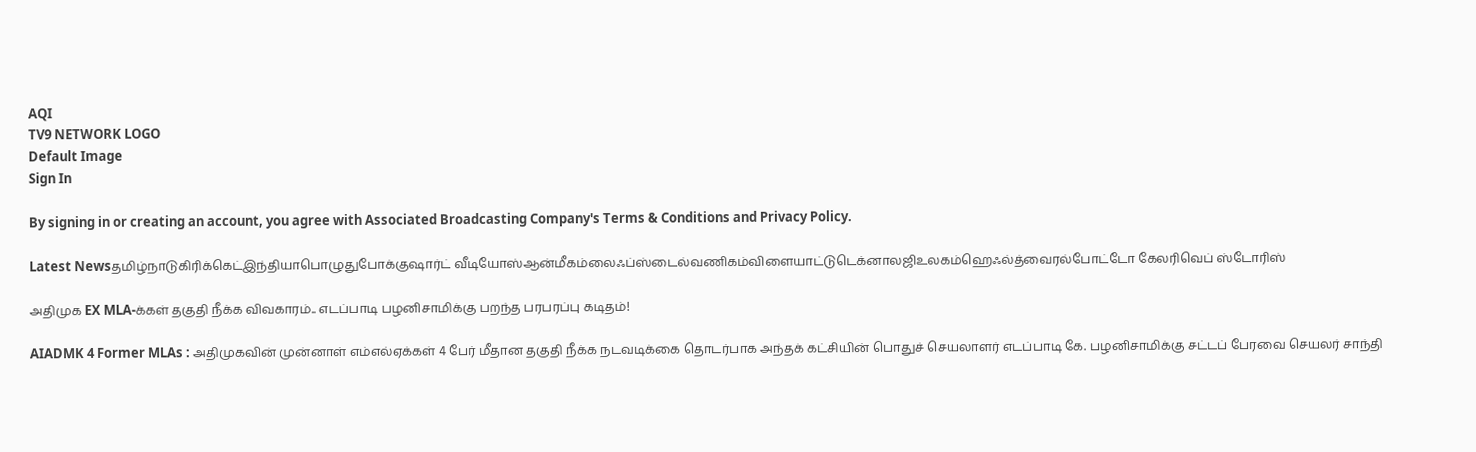AQI
TV9 NETWORK LOGO
Default Image
Sign In

By signing in or creating an account, you agree with Associated Broadcasting Company's Terms & Conditions and Privacy Policy.

Latest Newsதமிழ்நாடுகிரிக்கெட்இந்தியாபொழுதுபோக்குஷார்ட் வீடியோஸ்ஆன்மீகம்லைஃப்ஸ்டைல்வணிகம்விளையாட்டுடெக்னாலஜிஉலகம்ஹெஃல்த்வைரல்போட்டோ கேலரிவெப் ஸ்டோரிஸ்

அதிமுக EX MLA-க்கள் தகுதி நீக்க விவகாரம்.. எடப்பாடி பழனிசாமிக்கு பறந்த பரபரப்பு கடிதம்!

AIADMK 4 Former MLAs : அதிமுகவின் முன்னாள் எம்எல்ஏக்கள் 4 பேர் மீதான தகுதி நீக்க நடவடிக்கை தொடர்பாக அந்தக் கட்சியின் பொதுச் செயலாளர் எடப்பாடி கே. பழனிசாமிக்கு சட்டப் பேரவை செயலர் சாந்தி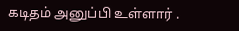கடிதம் அனுப்பி உள்ளார் .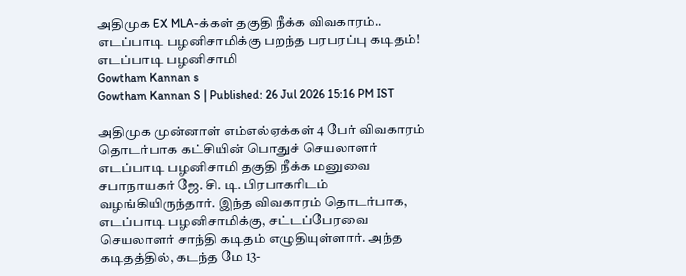அதிமுக EX MLA-க்கள் தகுதி நீக்க விவகாரம்.. எடப்பாடி பழனிசாமிக்கு பறந்த பரபரப்பு கடிதம்!
எடப்பாடி பழனிசாமி
Gowtham Kannan s
Gowtham Kannan S | Published: 26 Jul 2026 15:16 PM IST

அதிமுக முன்னாள் எம்எல்ஏக்கள் 4 பேர் விவகாரம் தொடர்பாக கட்சியின் பொதுச் செயலாளர் எடப்பாடி பழனிசாமி தகுதி நீக்க மனுவை சபாநாயகர் ஜே. சி. டி. பிரபாகரிடம் வழங்கியிருந்தார். இந்த விவகாரம் தொடர்பாக, எடப்பாடி பழனிசாமிக்கு, சட்டப்பேரவை செயலாளர் சாந்தி கடிதம் எழுதியுள்ளார். அந்த கடிதத்தில், கடந்த மே 13-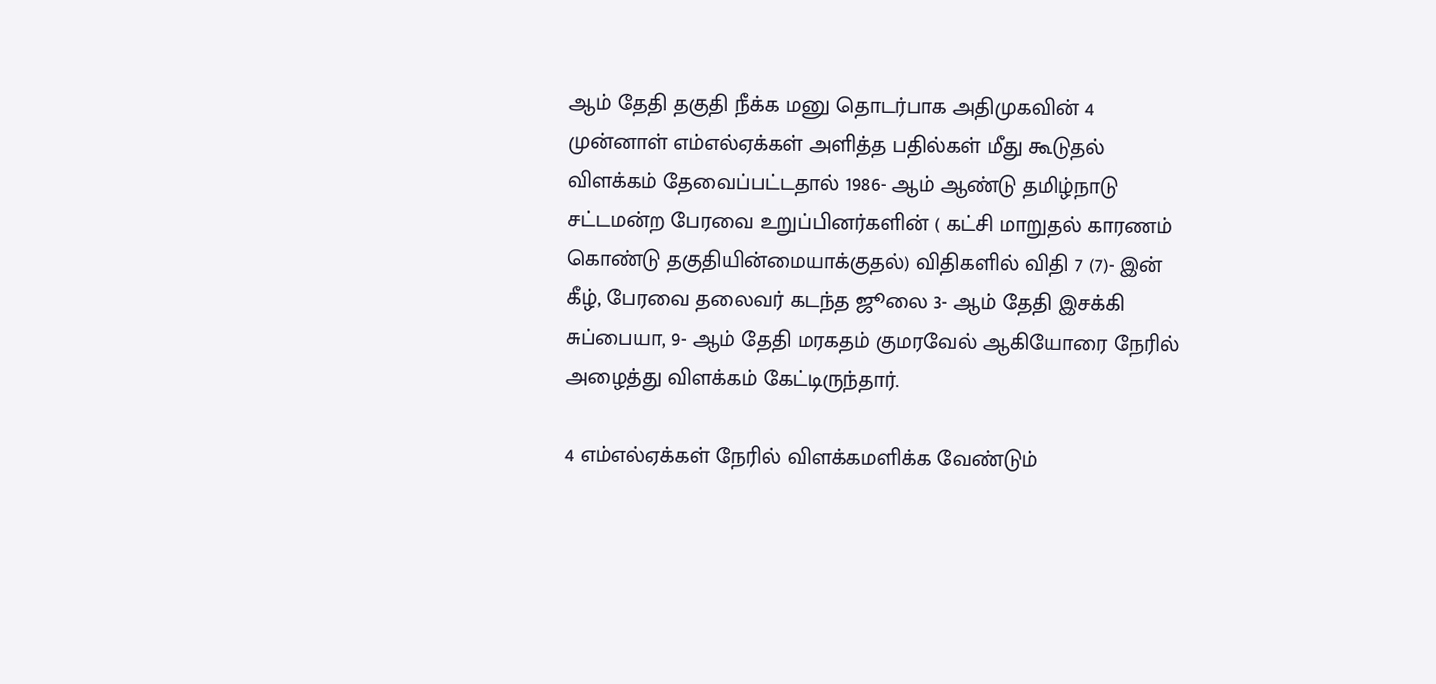ஆம் தேதி தகுதி நீக்க மனு தொடர்பாக அதிமுகவின் 4 முன்னாள் எம்எல்ஏக்கள் அளித்த பதில்கள் மீது கூடுதல் விளக்கம் தேவைப்பட்டதால் 1986- ஆம் ஆண்டு தமிழ்நாடு சட்டமன்ற பேரவை உறுப்பினர்களின் ( கட்சி மாறுதல் காரணம் கொண்டு தகுதியின்மையாக்குதல்) விதிகளில் விதி 7 (7)- இன் கீழ், பேரவை தலைவர் கடந்த ஜூலை 3- ஆம் தேதி இசக்கி சுப்பையா, 9- ஆம் தேதி மரகதம் குமரவேல் ஆகியோரை நேரில் அழைத்து விளக்கம் கேட்டிருந்தார்.

4 எம்எல்ஏக்கள் நேரில் விளக்கமளிக்க வேண்டும்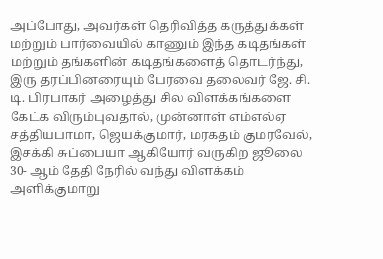அப்போது, அவர்கள் தெரிவித்த கருத்துக்கள் மற்றும் பார்வையில் காணும் இந்த கடிதங்கள் மற்றும் தங்களின் கடிதங்களைத் தொடர்ந்து, இரு தரப்பினரையும் பேரவை தலைவர் ஜே. சி. டி. பிரபாகர் அழைத்து சில விளக்கங்களை கேட்க விரும்புவதால், முன்னாள் எம்எல்ஏ சத்தியபாமா, ஜெயக்குமார், மரகதம் குமரவேல், இசக்கி சுப்பையா ஆகியோர் வருகிற ஜூலை 30- ஆம் தேதி நேரில் வந்து விளக்கம் அளிக்குமாறு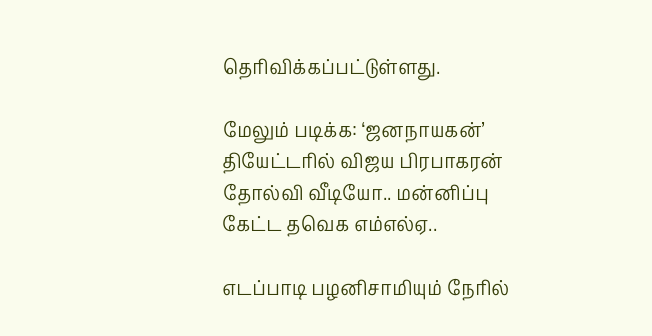தெரிவிக்கப்பட்டுள்ளது.

மேலும் படிக்க: ‘ஜனநாயகன்’ தியேட்டரில் விஜய பிரபாகரன் தோல்வி வீடியோ.. மன்னிப்பு கேட்ட தவெக எம்எல்ஏ..

எடப்பாடி பழனிசாமியும் நேரில்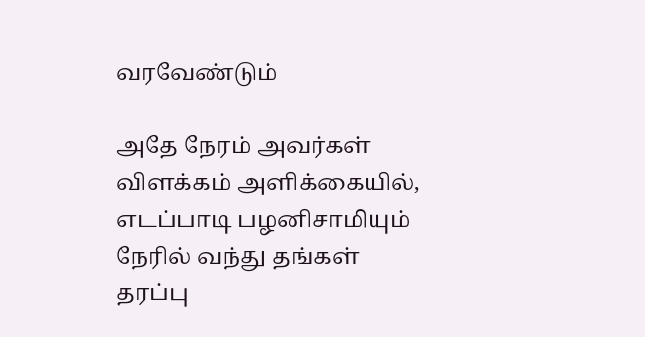வரவேண்டும்

அதே நேரம் அவர்கள் விளக்கம் அளிக்கையில், எடப்பாடி பழனிசாமியும் நேரில் வந்து தங்கள் தரப்பு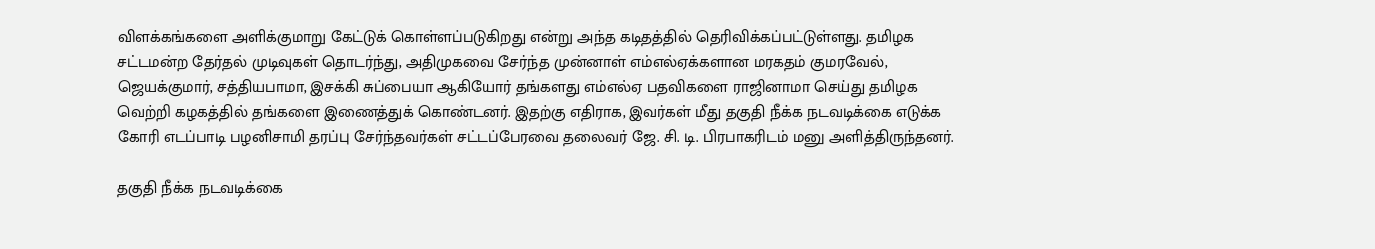விளக்கங்களை அளிக்குமாறு கேட்டுக் கொள்ளப்படுகிறது என்று அந்த கடிதத்தில் தெரிவிக்கப்பட்டுள்ளது. தமிழக சட்டமன்ற தேர்தல் முடிவுகள் தொடர்ந்து, அதிமுகவை சேர்ந்த முன்னாள் எம்எல்ஏக்களான மரகதம் குமரவேல், ஜெயக்குமார், சத்தியபாமா, இசக்கி சுப்பையா ஆகியோர் தங்களது எம்எல்ஏ பதவிகளை ராஜினாமா செய்து தமிழக வெற்றி கழகத்தில் தங்களை இணைத்துக் கொண்டனர். இதற்கு எதிராக, இவர்கள் மீது தகுதி நீக்க நடவடிக்கை எடுக்க கோரி எடப்பாடி பழனிசாமி தரப்பு சேர்ந்தவர்கள் சட்டப்பேரவை தலைவர் ஜே. சி. டி. பிரபாகரிடம் மனு அளித்திருந்தனர்.

தகுதி நீக்க நடவடிக்கை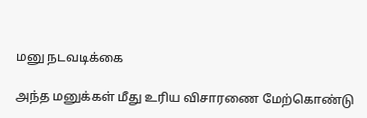மனு நடவடிக்கை

அந்த மனுக்கள் மீது உரிய விசாரணை மேற்கொண்டு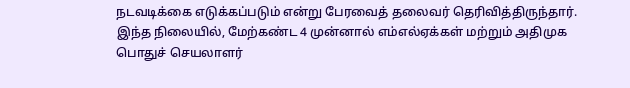நடவடிக்கை எடுக்கப்படும் என்று பேரவைத் தலைவர் தெரிவித்திருந்தார். இந்த நிலையில், மேற்கண்ட 4 முன்னால் எம்எல்ஏக்கள் மற்றும் அதிமுக பொதுச் செயலாளர்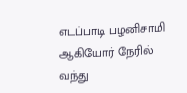எடப்பாடி பழனிசாமி ஆகியோர் நேரில் வந்து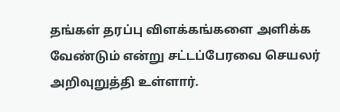தங்கள் தரப்பு விளக்கங்களை அளிக்க வேண்டும் என்று சட்டப்பேரவை செயலர் அறிவுறுத்தி உள்ளார்.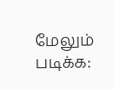மேலும் படிக்க: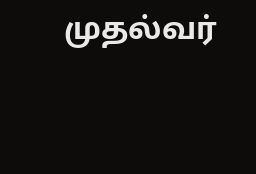முதல்வர்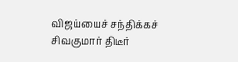விஜய்யைச் சந்திக்கச் சிவகுமார் திடீர்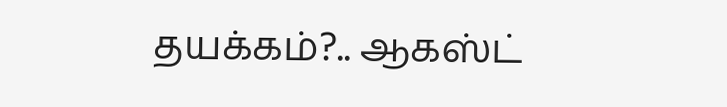தயக்கம்?.. ஆகஸ்ட்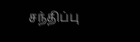சந்திப்பு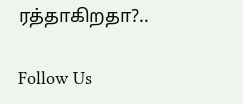ரத்தாகிறதா?..

Follow Us